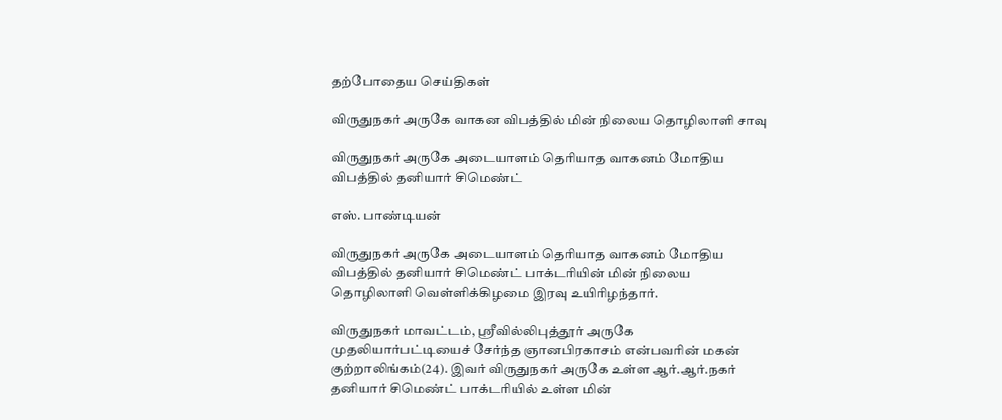தற்போதைய செய்திகள்

விருதுநகர் அருகே வாகன விபத்தில் மின் நிலைய தொழிலாளி சாவு

விருதுநகர் அருகே அடையாளம் தெரியாத வாகனம் மோதிய விபத்தில் தனியார் சிமெண்ட்

எஸ். பாண்டியன்

விருதுநகர் அருகே அடையாளம் தெரியாத வாகனம் மோதிய விபத்தில் தனியார் சிமெண்ட் பாக்டரியின் மின் நிலைய தொழிலாளி வெள்ளிக்கிழமை இரவு உயிரிழந்தார்.

விருதுநகர் மாவட்டம், ஸ்ரீவில்லிபுத்தூர் அருகே முதலியார்பட்டியைச் சேர்ந்த ஞானபிரகாசம் என்பவரின் மகன் குற்றாலிங்கம்(24). இவர் விருதுநகர் அருகே உள்ள ஆர்.ஆர்.நகர் தனியார் சிமெண்ட் பாக்டரியில் உள்ள மின்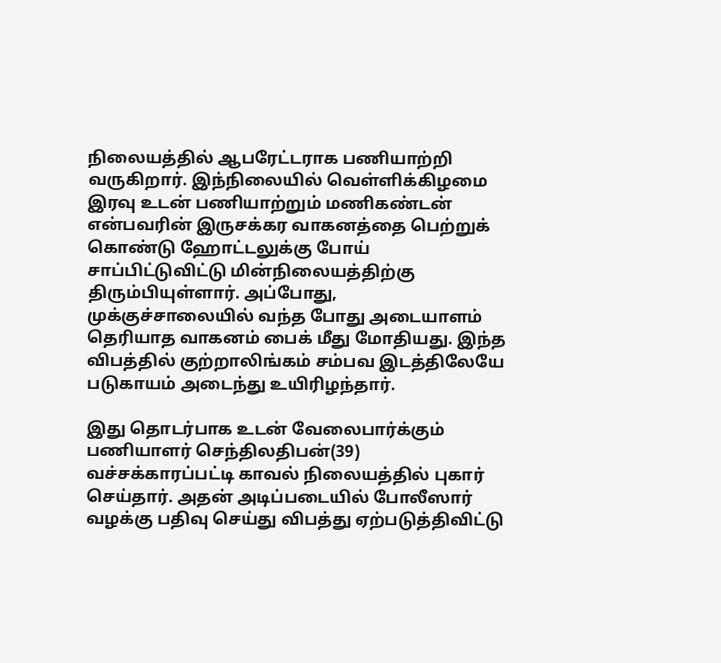நிலையத்தில் ஆபரேட்டராக பணியாற்றி வருகிறார். இந்நிலையில் வெள்ளிக்கிழமை இரவு உடன் பணியாற்றும் மணிகண்டன் என்பவரின் இருசக்கர வாகனத்தை பெற்றுக் கொண்டு ஹோட்டலுக்கு போய் சாப்பிட்டுவிட்டு மின்நிலையத்திற்கு திரும்பியுள்ளார். அப்போது, முக்குச்சாலையில் வந்த போது அடையாளம் தெரியாத வாகனம் பைக் மீது மோதியது. இந்த விபத்தில் குற்றாலிங்கம் சம்பவ இடத்திலேயே படுகாயம் அடைந்து உயிரிழந்தார்.

இது தொடர்பாக உடன் வேலைபார்க்கும் பணியாளர் செந்திலதிபன்(39) வச்சக்காரப்பட்டி காவல் நிலையத்தில் புகார் செய்தார். அதன் அடிப்படையில் போலீஸார் வழக்கு பதிவு செய்து விபத்து ஏற்படுத்திவிட்டு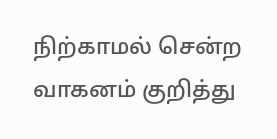நிற்காமல் சென்ற வாகனம் குறித்து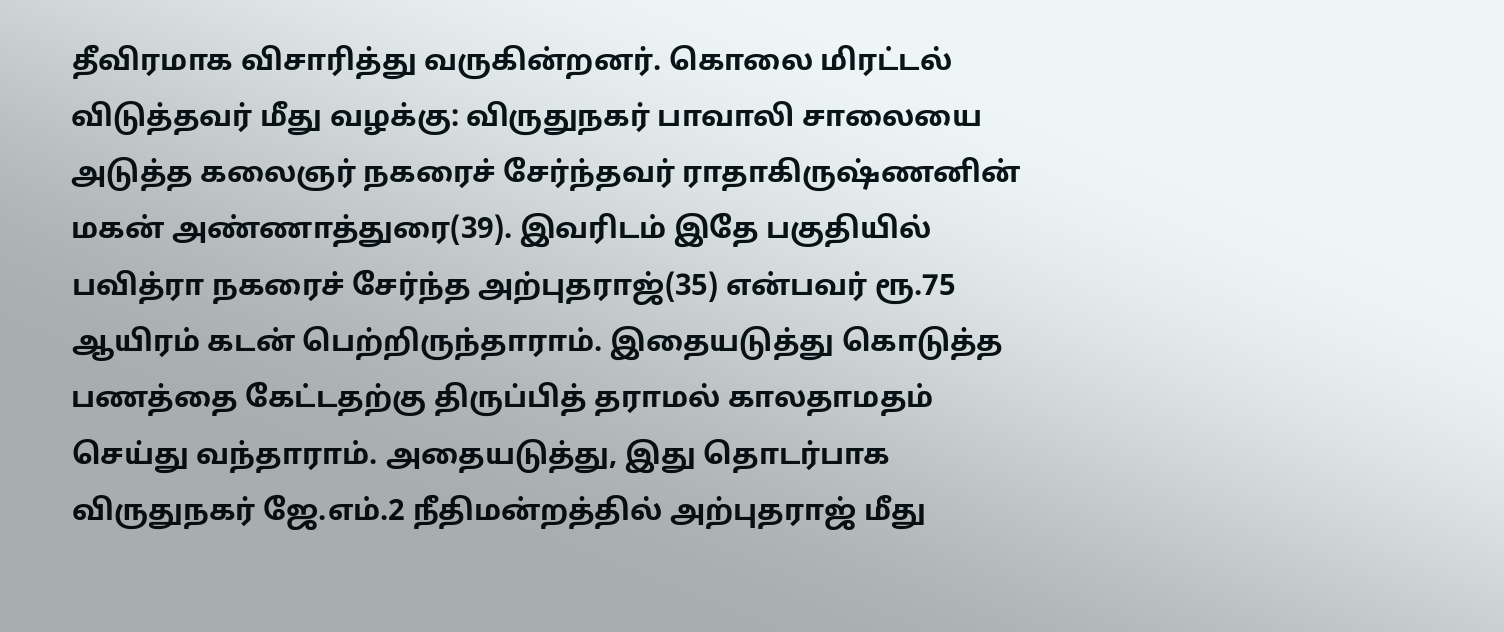தீவிரமாக விசாரித்து வருகின்றனர். கொலை மிரட்டல் விடுத்தவர் மீது வழக்கு: விருதுநகர் பாவாலி சாலையை அடுத்த கலைஞர் நகரைச் சேர்ந்தவர் ராதாகிருஷ்ணனின் மகன் அண்ணாத்துரை(39). இவரிடம் இதே பகுதியில் பவித்ரா நகரைச் சேர்ந்த அற்புதராஜ்(35) என்பவர் ரூ.75 ஆயிரம் கடன் பெற்றிருந்தாராம். இதையடுத்து கொடுத்த பணத்தை கேட்டதற்கு திருப்பித் தராமல் காலதாமதம் செய்து வந்தாராம். அதையடுத்து, இது தொடர்பாக விருதுநகர் ஜே.எம்.2 நீதிமன்றத்தில் அற்புதராஜ் மீது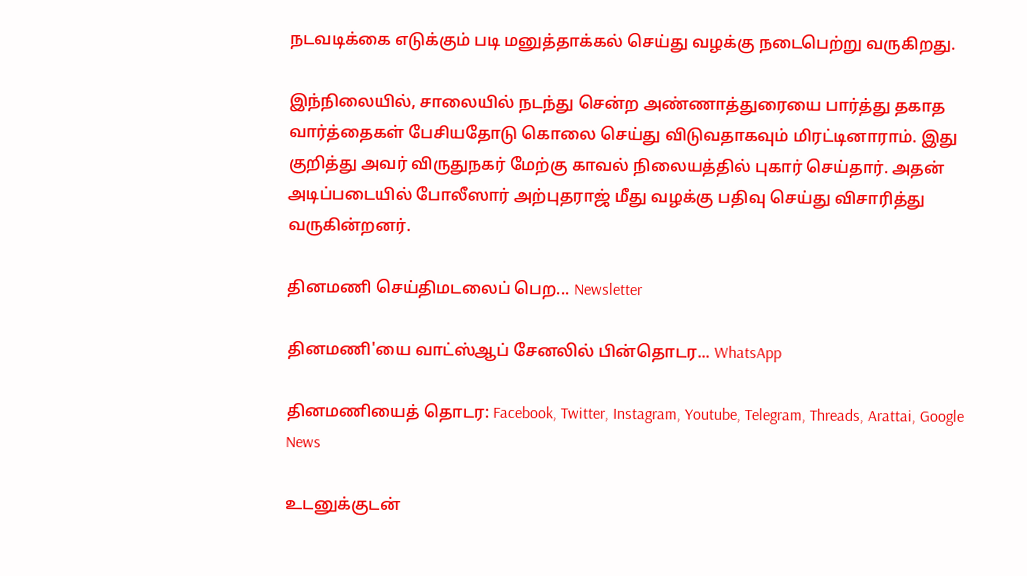நடவடிக்கை எடுக்கும் படி மனுத்தாக்கல் செய்து வழக்கு நடைபெற்று வருகிறது.

இந்நிலையில், சாலையில் நடந்து சென்ற அண்ணாத்துரையை பார்த்து தகாத வார்த்தைகள் பேசியதோடு கொலை செய்து விடுவதாகவும் மிரட்டினாராம். இது குறித்து அவர் விருதுநகர் மேற்கு காவல் நிலையத்தில் புகார் செய்தார். அதன் அடிப்படையில் போலீஸார் அற்புதராஜ் மீது வழக்கு பதிவு செய்து விசாரித்து வருகின்றனர்.

தினமணி செய்திமடலைப் பெற... Newsletter

தினமணி'யை வாட்ஸ்ஆப் சேனலில் பின்தொடர... WhatsApp

தினமணியைத் தொடர: Facebook, Twitter, Instagram, Youtube, Telegram, Threads, Arattai, Google News

உடனுக்குடன்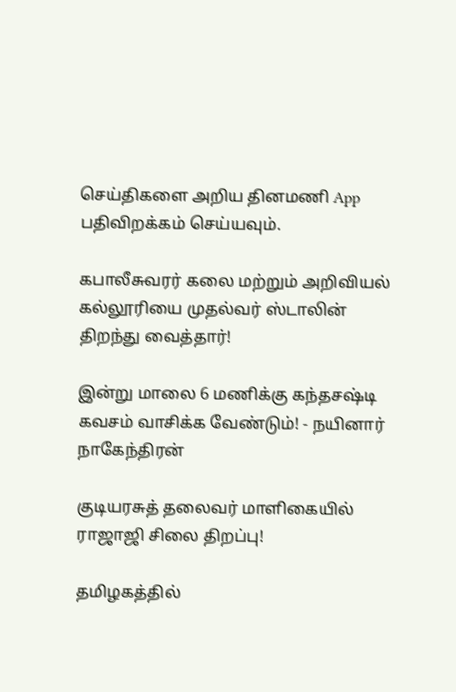செய்திகளை அறிய தினமணி App பதிவிறக்கம் செய்யவும்.

கபாலீசுவரர் கலை மற்றும் அறிவியல் கல்லூரியை முதல்வர் ஸ்டாலின் திறந்து வைத்தார்!

இன்று மாலை 6 மணிக்கு கந்தசஷ்டி கவசம் வாசிக்க வேண்டும்! - நயினார் நாகேந்திரன்

குடியரசுத் தலைவர் மாளிகையில் ராஜாஜி சிலை திறப்பு!

தமிழகத்தில்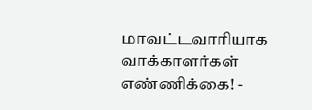மாவட்டவாரியாக வாக்காளர்கள் எண்ணிக்கை! -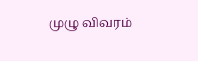முழு விவரம்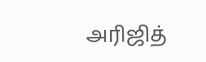அரிஜித்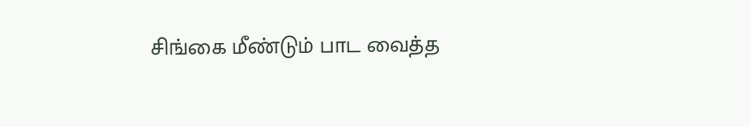சிங்கை மீண்டும் பாட வைத்த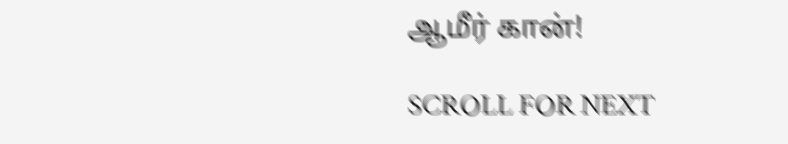ஆமீர் கான்!

SCROLL FOR NEXT